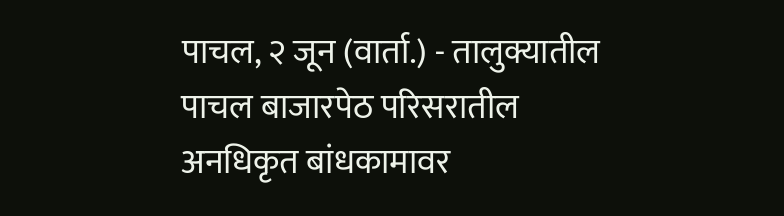पाचल, २ जून (वार्ता.) - तालुक्यातील पाचल बाजारपेठ परिसरातील अनधिकृत बांधकामावर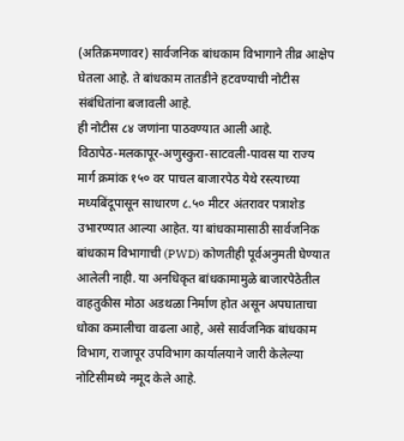(अतिक्रमणावर) सार्वजनिक बांधकाम विभागाने तीव्र आक्षेप घेतला आहे. ते बांधकाम तातडीने हटवण्याची नोटीस संबंधितांना बजावली आहे.
ही नोटीस ८४ जणांना पाठवण्यात आली आहे.
विठापेठ-मलकापूर-अणुस्कुरा-साटवली-पावस या राज्य मार्ग क्रमांक १५० वर पाचल बाजारपेठ येथे रस्त्याच्या मध्यबिंदूपासून साधारण ८.५० मीटर अंतरावर पत्राशेड उभारण्यात आल्या आहेत. या बांधकामासाठी सार्वजनिक बांधकाम विभागाची (PWD) कोणतीही पूर्वअनुमती घेण्यात आलेली नाही. या अनधिकृत बांधकामामुळे बाजारपेठेतील वाहतुकीस मोठा अडथळा निर्माण होत असून अपघाताचा धोका कमालीचा वाढला आहे, असे सार्वजनिक बांधकाम विभाग, राजापूर उपविभाग कार्यालयाने जारी केलेल्या नोटिसीमध्ये नमूद केले आहे.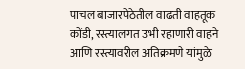पाचल बाजारपेठेतील वाढती वाहतूक कोंडी, रस्त्यालगत उभी रहाणारी वाहने आणि रस्त्यावरील अतिक्रमणे यांमुळे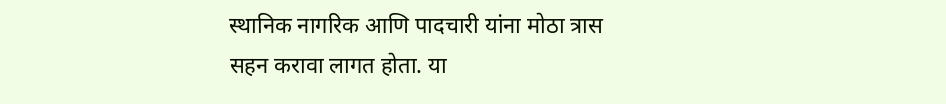स्थानिक नागरिक आणि पादचारी यांना मोठा त्रास सहन करावा लागत होता. या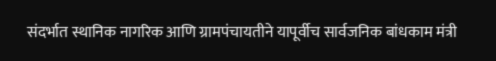संदर्भात स्थानिक नागरिक आणि ग्रामपंचायतीने यापूर्वीच सार्वजनिक बांधकाम मंत्री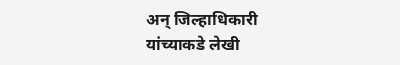अन् जिल्हाधिकारी यांच्याकडे लेखी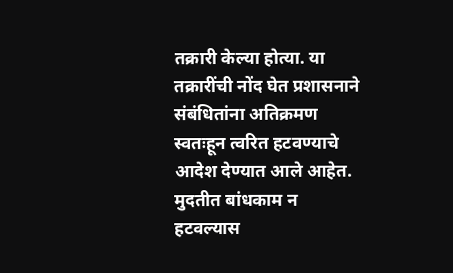तक्रारी केल्या होत्या. या तक्रारींची नोंद घेत प्रशासनाने संबंधितांना अतिक्रमण स्वतःहून त्वरित हटवण्याचे आदेश देण्यात आले आहेत.
मुदतीत बांधकाम न हटवल्यास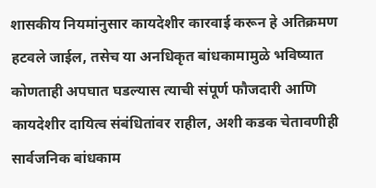शासकीय नियमांनुसार कायदेशीर कारवाई करून हे अतिक्रमण हटवले जाईल, तसेच या अनधिकृत बांधकामामुळे भविष्यात कोणताही अपघात घडल्यास त्याची संपूर्ण फौजदारी आणि कायदेशीर दायित्व संबंधितांवर राहील, अशी कडक चेतावणीही सार्वजनिक बांधकाम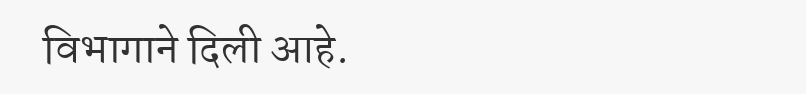विभागाने दिली आहे.